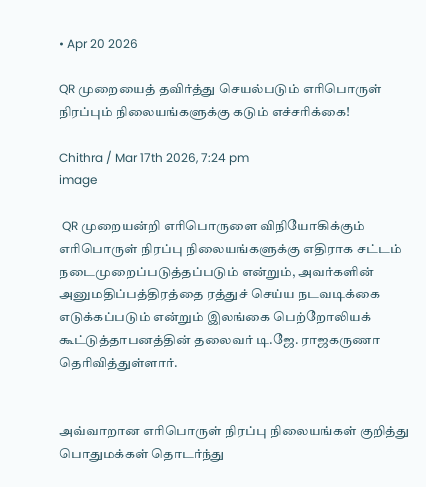• Apr 20 2026

QR முறையைத் தவிர்த்து செயல்படும் எரிபொருள் நிரப்பும் நிலையங்களுக்கு கடும் எச்சரிக்கை!

Chithra / Mar 17th 2026, 7:24 pm
image

 QR முறையன்றி எரிபொருளை விநியோகிக்கும் எரிபொருள் நிரப்பு நிலையங்களுக்கு எதிராக சட்டம் நடைமுறைப்படுத்தப்படும் என்றும், அவர்களின் அனுமதிப்பத்திரத்தை ரத்துச் செய்ய நடவடிக்கை எடுக்கப்படும் என்றும் இலங்கை பெற்றோலியக் கூட்டுத்தாபனத்தின் தலைவர் டி.ஜே. ராஜகருணா தெரிவித்துள்ளார்.


அவ்வாறான எரிபொருள் நிரப்பு நிலையங்கள் குறித்து பொதுமக்கள் தொடர்ந்து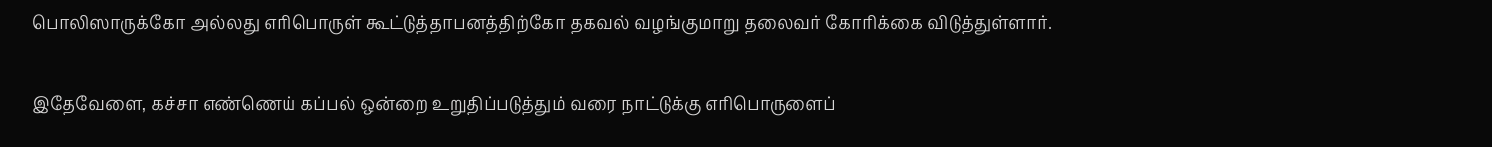பொலிஸாருக்கோ அல்லது எரிபொருள் கூட்டுத்தாபனத்திற்கோ தகவல் வழங்குமாறு தலைவர் கோரிக்கை விடுத்துள்ளார்.


இதேவேளை, கச்சா எண்ணெய் கப்பல் ஒன்றை உறுதிப்படுத்தும் வரை நாட்டுக்கு எரிபொருளைப்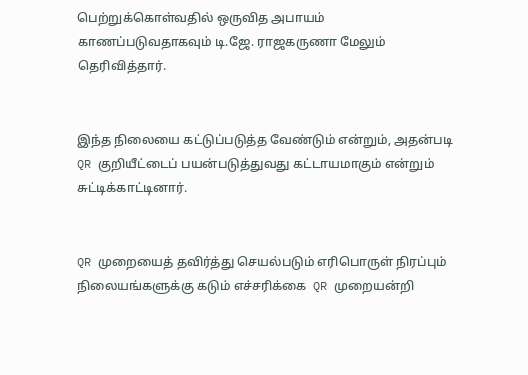பெற்றுக்கொள்வதில் ஒருவித அபாயம் காணப்படுவதாகவும் டி.ஜே. ராஜகருணா மேலும் தெரிவித்தார்.


இந்த நிலையை கட்டுப்படுத்த வேண்டும் என்றும், அதன்படி QR குறியீட்டைப் பயன்படுத்துவது கட்டாயமாகும் என்றும் சுட்டிக்காட்டினார்.


QR முறையைத் தவிர்த்து செயல்படும் எரிபொருள் நிரப்பும் நிலையங்களுக்கு கடும் எச்சரிக்கை  QR முறையன்றி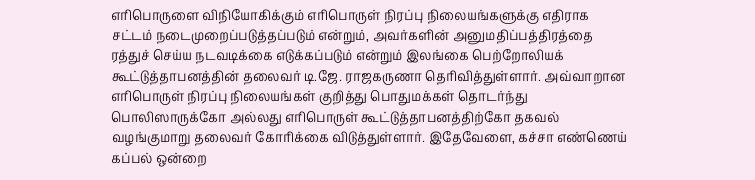எரிபொருளை விநியோகிக்கும் எரிபொருள் நிரப்பு நிலையங்களுக்கு எதிராக சட்டம் நடைமுறைப்படுத்தப்படும் என்றும், அவர்களின் அனுமதிப்பத்திரத்தை ரத்துச் செய்ய நடவடிக்கை எடுக்கப்படும் என்றும் இலங்கை பெற்றோலியக் கூட்டுத்தாபனத்தின் தலைவர் டி.ஜே. ராஜகருணா தெரிவித்துள்ளார். அவ்வாறான எரிபொருள் நிரப்பு நிலையங்கள் குறித்து பொதுமக்கள் தொடர்ந்து பொலிஸாருக்கோ அல்லது எரிபொருள் கூட்டுத்தாபனத்திற்கோ தகவல் வழங்குமாறு தலைவர் கோரிக்கை விடுத்துள்ளார். இதேவேளை, கச்சா எண்ணெய் கப்பல் ஒன்றை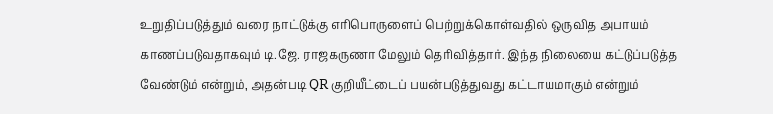உறுதிப்படுத்தும் வரை நாட்டுக்கு எரிபொருளைப் பெற்றுக்கொள்வதில் ஒருவித அபாயம் காணப்படுவதாகவும் டி.ஜே. ராஜகருணா மேலும் தெரிவித்தார். இந்த நிலையை கட்டுப்படுத்த வேண்டும் என்றும், அதன்படி QR குறியீட்டைப் பயன்படுத்துவது கட்டாயமாகும் என்றும்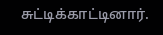சுட்டிக்காட்டினார்.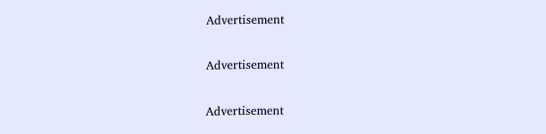Advertisement

Advertisement

Advertisement